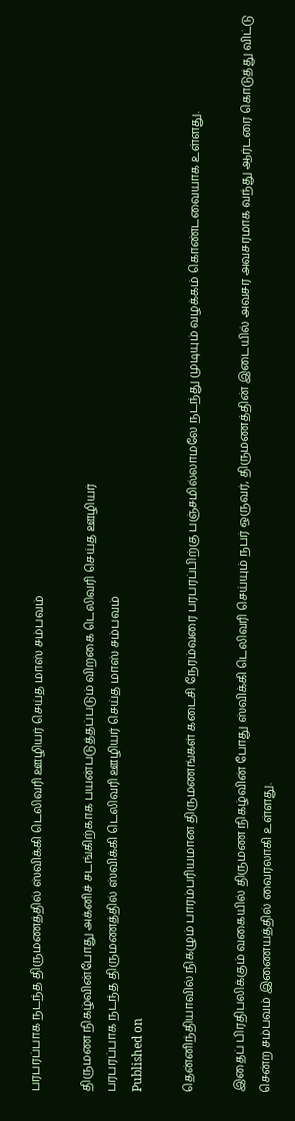பரபரப்பாக நடந்த திருமணத்தில் ஸ்விக்கி டெலிவரி ஊழியர் செய்த மாஸ் சம்பவம்

திருமண நிகழ்வின்போது அக்னிச் சடங்கிற்காக பயன்படுத்தப்படும் விறகை டெலிவரி செய்த ஊழியர்
பரபரப்பாக நடந்த திருமணத்தில் ஸ்விக்கி டெலிவரி ஊழியர் செய்த மாஸ் சம்பவம்
Published on

தென்னிந்தியாவில் நிகழும் பாரம்பரியமான திருமணங்கள் கடைசி நேரம்வரை பரபரப்பிற்கு பஞ்சமில்லாமலே நடந்து முடியும் வழக்கம் கொண்டவையாக உள்ளது.

இதைப் பிரதிபலிக்கும் வகையில் திருமண நிகழ்வின் போது ஸ்விக்கி டெலிவரி செய்யும் நபர் ஒருவர், திருமணத்தின் இடையில் அவசர அவசரமாக வந்து ஆர்டரை கொடுத்து விட்டு சென்ற சம்பவம் இணையத்தில் வைரலாகி உள்ளது.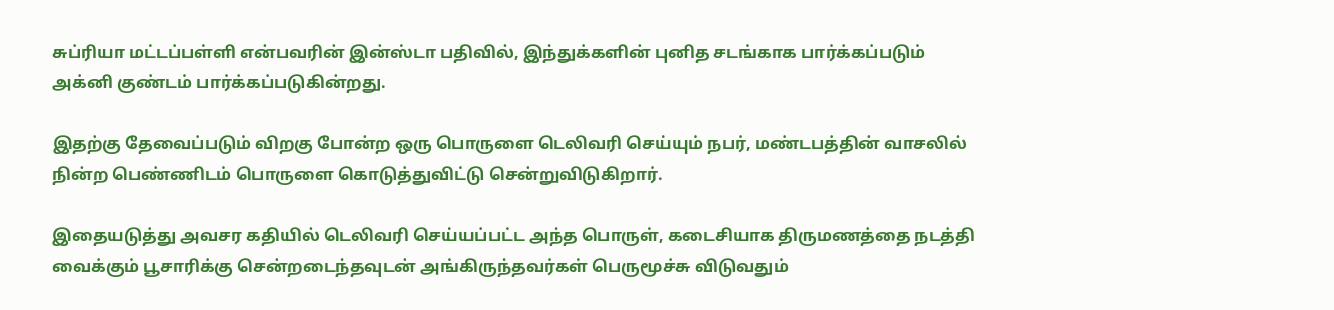சுப்ரியா மட்டப்பள்ளி என்பவரின் இன்ஸ்டா பதிவில், இந்துக்களின் புனித சடங்காக பார்க்கப்படும் அக்னி குண்டம் பார்க்கப்படுகின்றது.

இதற்கு தேவைப்படும் விறகு போன்ற ஒரு பொருளை டெலிவரி செய்யும் நபர், மண்டபத்தின் வாசலில் நின்ற பெண்ணிடம் பொருளை கொடுத்துவிட்டு சென்றுவிடுகிறார்.

இதையடுத்து அவசர கதியில் டெலிவரி செய்யப்பட்ட அந்த பொருள், கடைசியாக திருமணத்தை நடத்தி வைக்கும் பூசாரிக்கு சென்றடைந்தவுடன் அங்கிருந்தவர்கள் பெருமூச்சு விடுவதும்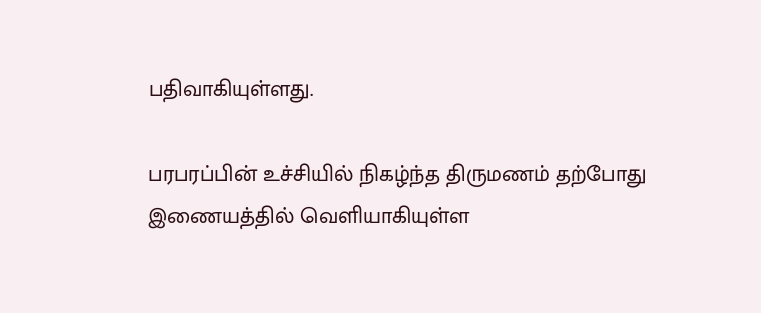பதிவாகியுள்ளது.

பரபரப்பின் உச்சியில் நிகழ்ந்த திருமணம் தற்போது இணையத்தில் வெளியாகியுள்ள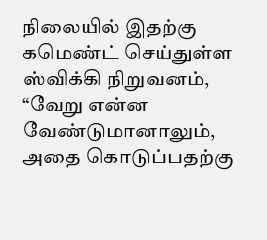நிலையில் இதற்கு கமெண்ட் செய்துள்ள ஸ்விக்கி நிறுவனம், “வேறு என்ன வேண்டுமானாலும், அதை கொடுப்பதற்கு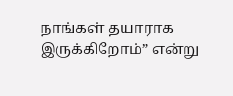நாங்கள் தயாராக இருக்கிறோம்” என்று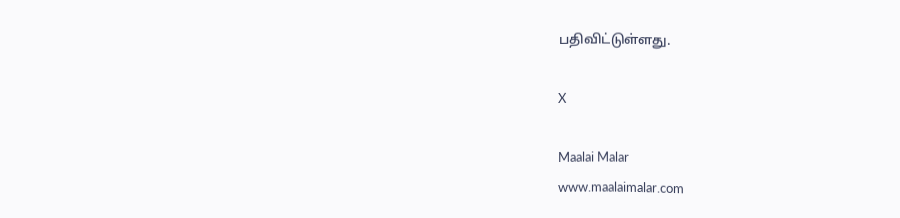பதிவிட்டுள்ளது.

X

Maalai Malar
www.maalaimalar.com